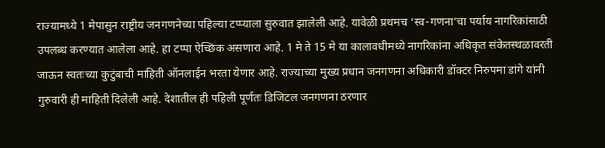राज्यामध्ये 1 मेपासुन राष्ट्रीय जनगणनेच्या पहिल्या टप्प्याला सुरुवात झालेली आहे. यावेळी प्रथमच ‘स्व-गणना’चा पर्याय नागरिकांसाठी उपलब्ध करण्यात आलेला आहे. हा टप्पा ऐच्छिक असणारा आहे. 1 मे ते 15 मे या कालावधीमध्ये नागरिकांना अधिकृत संकेतस्थळावरती जाऊन स्वतःच्या कुटुंबाची माहिती ऑनलाईन भरता येणार आहे. राज्याच्या मुख्य प्रधान जनगणना अधिकारी डॉक्टर निरुपमा डांगे यांनी गुरुवारी ही माहिती दिलेली आहे. देशातील ही पहिली पूर्णतः डिजिटल जनगणना ठरणार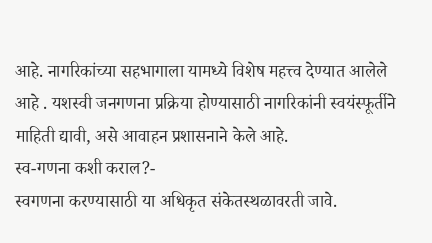आहे. नागरिकांच्या सहभागाला यामध्ये विशेष महत्त्व देण्यात आलेले आहे . यशस्वी जनगणना प्रक्रिया होण्यासाठी नागरिकांनी स्वयंस्फूर्तीने माहिती द्यावी, असे आवाहन प्रशासनाने केले आहे.
स्व-गणना कशी कराल?-
स्वगणना करण्यासाठी या अधिकृत संकेतस्थळावरती जावे.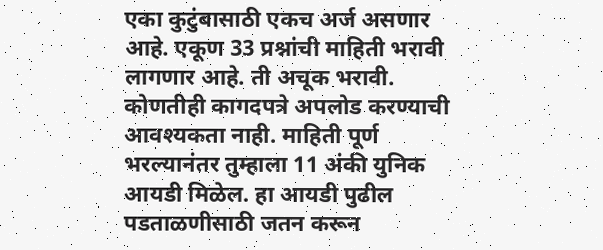एका कुटुंबासाठी एकच अर्ज असणार आहे. एकूण 33 प्रश्नांची माहिती भरावी लागणार आहे. ती अचूक भरावी. कोणतीही कागदपत्रे अपलोड करण्याची आवश्यकता नाही. माहिती पूर्ण भरल्यानंतर तुम्हाला 11 अंकी युनिक आयडी मिळेल. हा आयडी पुढील पडताळणीसाठी जतन करून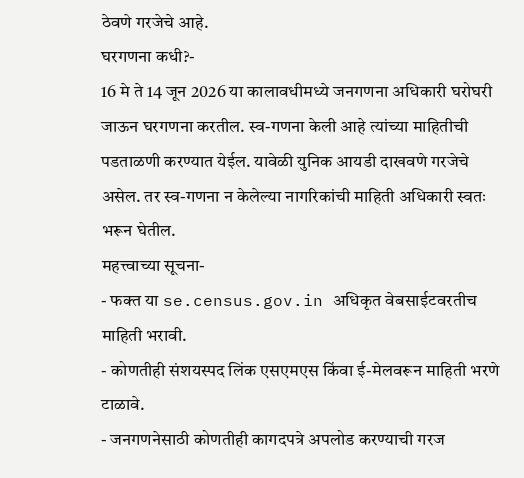ठेवणे गरजेचे आहे.
घरगणना कधी?-
16 मे ते 14 जून 2026 या कालावधीमध्ये जनगणना अधिकारी घरोघरी जाऊन घरगणना करतील. स्व-गणना केली आहे त्यांच्या माहितीची पडताळणी करण्यात येईल. यावेळी युनिक आयडी दाखवणे गरजेचे असेल. तर स्व-गणना न केलेल्या नागरिकांची माहिती अधिकारी स्वतः भरून घेतील.
महत्त्वाच्या सूचना-
- फक्त या se.census.gov.in अधिकृत वेबसाईटवरतीच माहिती भरावी.
- कोणतीही संशयस्पद लिंक एसएमएस किंवा ई-मेलवरून माहिती भरणे टाळावे.
- जनगणनेसाठी कोणतीही कागदपत्रे अपलोड करण्याची गरज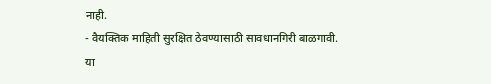नाही.
- वैयक्तिक माहिती सुरक्षित ठेवण्यासाठी सावधानगिरी बाळगावी.
या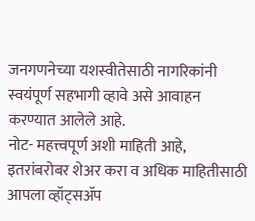जनगणनेच्या यशस्वीतेसाठी नागरिकांनी स्वयंपूर्ण सहभागी व्हावे असे आवाहन करण्यात आलेले आहे.
नोट- महत्त्वपूर्ण अशी माहिती आहे, इतरांबरोबर शेअर करा व अधिक माहितीसाठी आपला व्हॉट्सॲप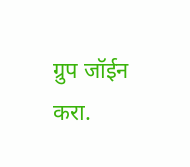ग्रुप जॉईन करा.